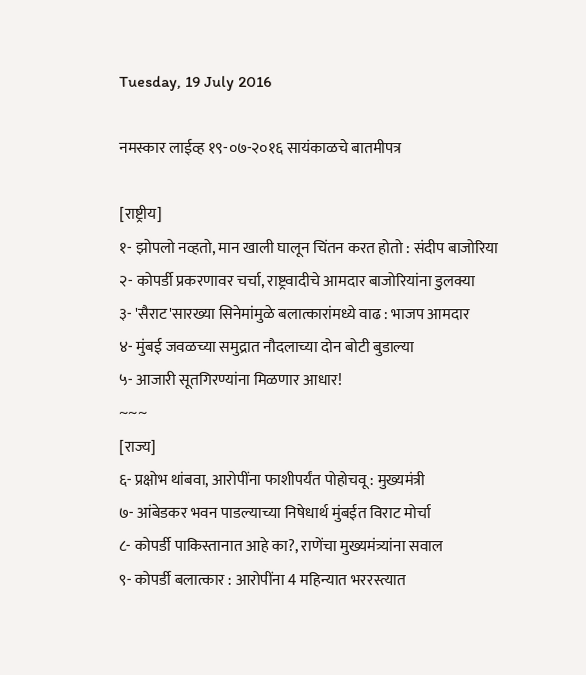Tuesday, 19 July 2016

नमस्कार लाईव्ह १९-०७-२०१६ सायंकाळचे बातमीपत्र

[राष्ट्रीय]
१- झोपलो नव्हतो, मान खाली घालून चिंतन करत होतो : संदीप बाजोरिया
२- कोपर्डी प्रकरणावर चर्चा, राष्ट्रवादीचे आमदार बाजोरियांना डुलक्या
३- 'सैराट'सारख्या सिनेमांमुळे बलात्कारांमध्ये वाढ : भाजप आमदार
४- मुंबई जवळच्या समुद्रात नौदलाच्या दोन बोटी बुडाल्या
५- आजारी सूतगिरण्यांना मिळणार आधार!
~~~
[राज्य]
६- प्रक्षोभ थांबवा, आरोपींना फाशीपर्यंत पोहोचवू : मुख्यमंत्री
७- आंबेडकर भवन पाडल्याच्या निषेधार्थ मुंबईत विराट मोर्चा
८- कोपर्डी पाकिस्तानात आहे का?, राणेंचा मुख्यमंत्र्यांना सवाल
९- कोपर्डी बलात्कार : आरोपींना 4 महिन्यात भररस्त्यात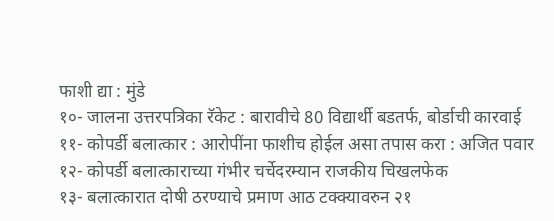फाशी द्या : मुंडे
१०- जालना उत्तरपत्रिका रॅकेट : बारावीचे 80 विद्यार्थी बडतर्फ, बोर्डाची कारवाई
११- कोपर्डी बलात्कार : आरोपींना फाशीच होईल असा तपास करा : अजित पवार
१२- कोपर्डी बलात्काराच्या गंभीर चर्चेदरम्यान राजकीय चिखलफेक
१३- बलात्कारात दोषी ठरण्याचे प्रमाण आठ टक्क्यावरुन २१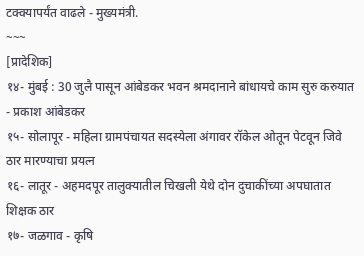टक्क्यापर्यंत वाढले - मुख्यमंत्री.
~~~
[प्रादेशिक]
१४- मुंबई : 30 जुलै पासून आंबेडकर भवन श्रमदानाने बांधायचे काम सुरु करुयात - प्रकाश आंबेडकर
१५- सोलापूर - महिला ग्रामपंचायत सदस्येला अंगावर रॉकेल ओतून पेटवून जिवे ठार मारण्याचा प्रयत्न
१६- लातूर - अहमदपूर तालुक्यातील चिखली येथे दोन दुचाकींच्या अपघातात शिक्षक ठार
१७- जळगाव - कृषि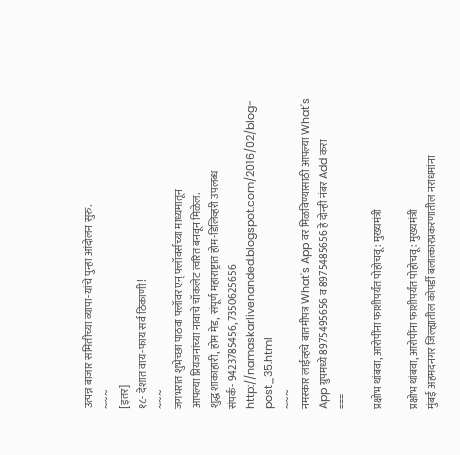उत्पन्न बाजार समितीच्या व्यापा-यांचे पुन्हा आंदोलन सुरु.
~~~
[इतर]
१८- देशात वाय-फाय सर्व ठिकाणी!
~~~
जगभरात शुभेच्छा पाठवा फ्लॉवर एन् फ्लॉवर्सच्या माध्यमातून
आपल्या प्रियजनांच्या नावाचे चॉकलेट त्वरित बनवून मिळेल.
शुद्ध शाकाहारी, होम मेड, संपूर्ण महाराष्ट्रात होम-डिलिव्हरी उपलब्ध
संपर्क- 9423785456, 7350625656
http://namaskarlivenanded.blogspot.com/2016/02/blog-post_35.html
~~~
नमस्कार लाईव्हचे बातमीपत्र What's App वर मिळविण्यासाठी आपल्या What's App ग्रुपमध्ये 8975495656 व 8975485656 हे दोन्ही नंबर Add करा
===

प्रक्षोभ थांबवा, आरोपींना फाशीपर्यंत पोहोचवू : मुख्यमंत्री

प्रक्षोभ थांबवा, आरोपींना फाशीपर्यंत पोहोचवू : मुख्यमंत्री
मुंबई अहमदनगर जिल्ह्यातील कोपर्डी बलात्कारप्रकरणातील नराधमांना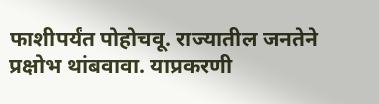फाशीपर्यंत पोहोचवू. राज्यातील जनतेने प्रक्षोभ थांबवावा. याप्रकरणी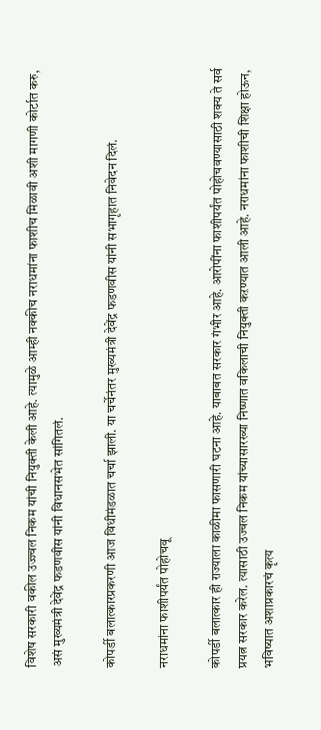विशेष सरकारी वकील उज्ज्वल निकम यांची नियुक्ती केली आहे. त्यामुळे आम्ही नक्कीच नराधमांना फाशीच मिळावी अशी मागणी कोर्टात करु, असं मुख्यमंत्री देवेंद्र फडणवीस यांनी विधानसभेत सांगितलं.

कोपर्डी बलात्कारप्रकरणी आज विधीमंडळात चर्चा झाली. या चर्चेनंतर मुख्यमंत्री देवेंद्र फडणवीस यांनी सभागृहात निवेदन दिलं.

नराधमांना फाशीपर्यंत पोहोचवू

कोपर्डी बलात्कार ही राज्याला काळीमा फासणारी घटना आहे. याबाबत सरकार गंभीर आहे. आरोपींना फाशीपर्यंत पोहोचवण्यासाठी शक्य ते सर्व प्रयत्न सरकार करेल. त्यासाठी उज्वल निकम यांच्यासारख्या निष्णात वकिलाची नियुक्ती कऱण्यात आली आहे. नराधमांना फाशीची शिक्षा होऊन, भविष्यात अशाप्रकारचं कृत्य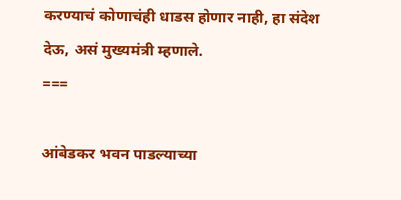करण्याचं कोणाचंही धाडस होणार नाही, हा संदेश देऊ, असं मुख्यमंत्री म्हणाले.
===

आंबेडकर भवन पाडल्याच्या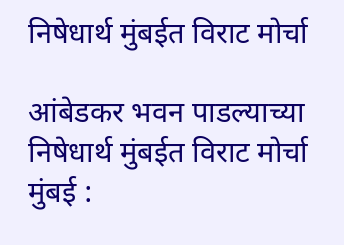निषेधार्थ मुंबईत विराट मोर्चा

आंबेडकर भवन पाडल्याच्या निषेधार्थ मुंबईत विराट मोर्चा
मुंबई :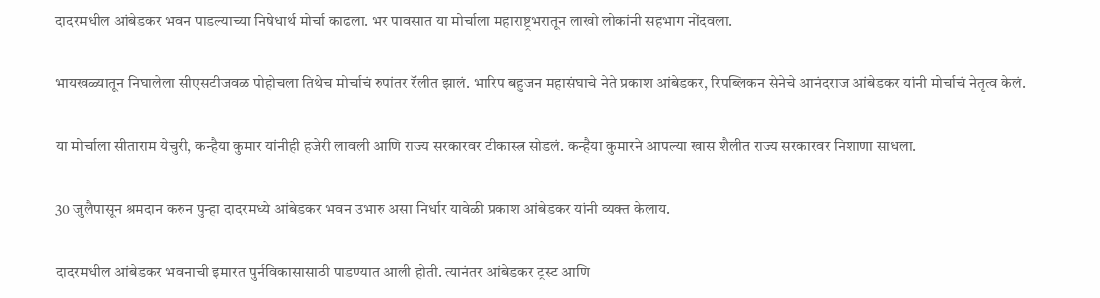दादरमधील आंबेडकर भवन पाडल्याच्या निषेधार्थ मोर्चा काढला. भर पावसात या मोर्चाला महाराष्ट्रभरातून लाखो लोकांनी सहभाग नोंदवला.

भायखळ्यातून निघालेला सीएसटीजवळ पोहोचला तिथेच मोर्चाचं रुपांतर रॅलीत झालं. भारिप बहुजन महासंघाचे नेते प्रकाश आंबेडकर, रिपब्लिकन सेनेचे आनंदराज आंबेडकर यांनी मोर्चाचं नेतृत्व केलं.

या मोर्चाला सीताराम येचुरी, कन्हैया कुमार यांनीही हजेरी लावली आणि राज्य सरकारवर टीकास्त्र सोडलं. कन्हैया कुमारने आपल्या खास शैलीत राज्य सरकारवर निशाणा साधला.

30 जुलैपासून श्रमदान करुन पुन्हा दादरमध्ये आंबेडकर भवन उभारु असा निर्धार यावेळी प्रकाश आंबेडकर यांनी व्यक्त केलाय.

दादरमधील आंबेडकर भवनाची इमारत पुर्नविकासासाठी पाडण्यात आली होती. त्यानंतर आंबेडकर ट्रस्ट आणि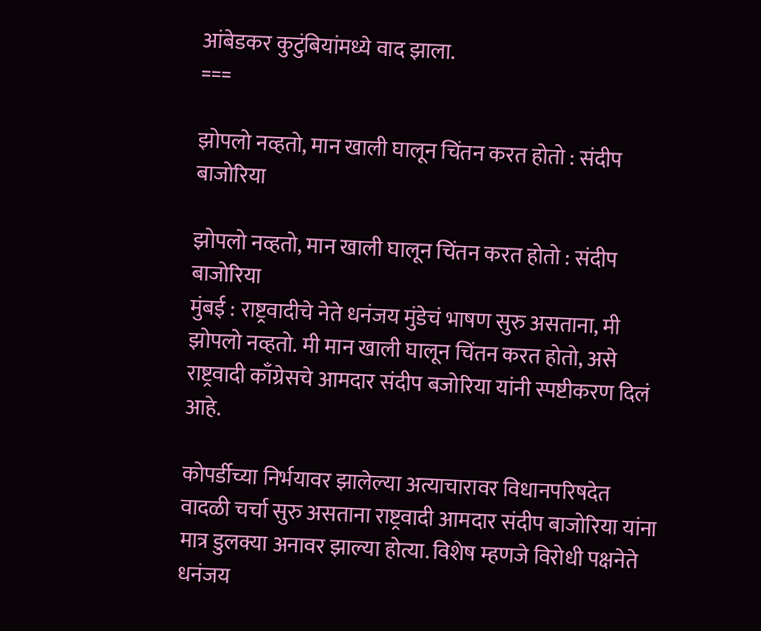आंबेडकर कुटुंबियांमध्ये वाद झाला.
===

झोपलो नव्हतो, मान खाली घालून चिंतन करत होतो : संदीप बाजोरिया

झोपलो नव्हतो, मान खाली घालून चिंतन करत होतो : संदीप बाजोरिया
मुंबई : राष्ट्रवादीचे नेते धनंजय मुंडेचं भाषण सुरु असताना, मी झोपलो नव्हतो. मी मान खाली घालून चिंतन करत होतो, असे राष्ट्रवादी काँग्रेसचे आमदार संदीप बजोरिया यांनी स्पष्टीकरण दिलं आहे.

कोपर्डीच्या निर्भयावर झालेल्या अत्याचारावर विधानपरिषदेत वादळी चर्चा सुरु असताना राष्ट्रवादी आमदार संदीप बाजोरिया यांना मात्र डुलक्या अनावर झाल्या होत्या. विशेष म्हणजे विरोधी पक्षनेते धनंजय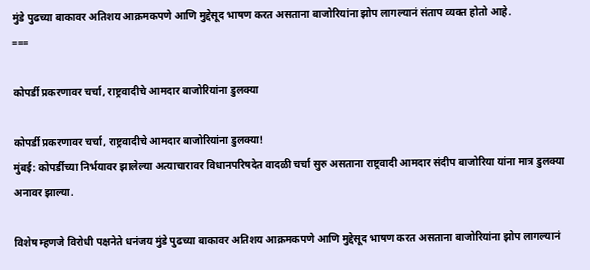मुंडे पुढच्या बाकावर अतिशय आक्रमकपणे आणि मुद्देसूद भाषण करत असताना बाजोरियांना झोप लागल्यानं संताप व्यक्त होतो आहे.
===

कोपर्डी प्रकरणावर चर्चा, राष्ट्रवादीचे आमदार बाजोरियांना डुलक्या

कोपर्डी प्रकरणावर चर्चा, राष्ट्रवादीचे आमदार बाजोरियांना डुलक्या!
मुंबई: कोपर्डीच्या निर्भयावर झालेल्या अत्याचारावर विधानपरिषदेत वादळी चर्चा सुरु असताना राष्ट्रवादी आमदार संदीप बाजोरिया यांना मात्र डुलक्या अनावर झाल्या.

विशेष म्हणजे विरोधी पक्षनेते धनंजय मुंडे पुढच्या बाकावर अतिशय आक्रमकपणे आणि मुद्देसूद भाषण करत असताना बाजोरियांना झोप लागल्यानं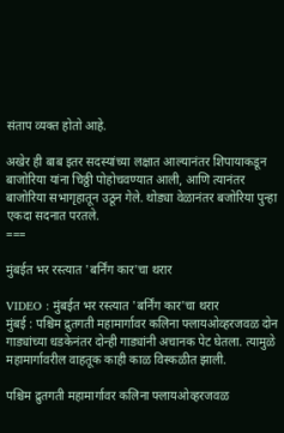संताप व्यक्त होतो आहे.

अखेर ही बाब इतर सदस्यांच्या लक्षात आल्यानंतर शिपायाकडून बाजोरिया यांना चिठ्ठी पोहोचवण्यात आली, आणि त्यानंतर बाजोरिया सभागृहातून उठून गेले. थोड्या वेळानंतर बजोरिया पुन्हा एकदा सदनात परतले.
===

मुंबईत भर रस्त्यात 'बर्निंग कार'चा थरार

VIDEO : मुंबईत भर रस्त्यात 'बर्निंग कार'चा थरार
मुंबई : पश्चिम द्रुतगती महामार्गावर कलिना फ्लायओव्हरजवळ दोन गाड्यांच्या धडकेनंतर दोन्ही गाड्यांनी अचानक पेट घेतला. त्यामुळे महामार्गावरील वाहतूक काही काळ विस्कळीत झाली.

पश्चिम द्रुतगती महामार्गावर कलिना फ्लायओव्हरजवळ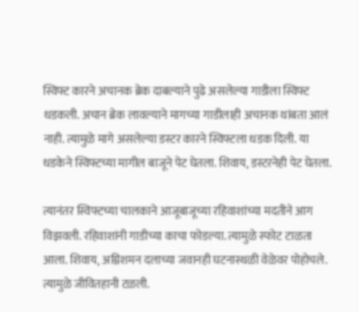स्विफ्ट कारने अचानक ब्रेक दाबल्याने पुढे असलेल्या गाडीला स्विफ्ट धडकली. अचान ब्रेक लावल्याने मागच्या गाडीलाही अचानक थांबता आलं नाही. त्यामुळे मागे असलेल्या डस्टर कारने स्विफ्टला धडक दिली. या धडकेने स्विफ्टच्या मागील बाजूने पेट घेतला. शिवाय, डस्टरनेही पेट घेतला.

त्यानंतर स्विफ्टच्या चालकाने आजूबाजूच्या रहिवाशांच्या मदतीने आग विझवली. रहिवाशांनी गाडीच्या काचा फोडल्या. त्यामुळे स्फोट टाळता आला. शिवाय, अग्निशमन दलाच्या जवानही घटनास्थळी वेळेवर पोहोचले. त्यामुळे जीवितहानी टळली.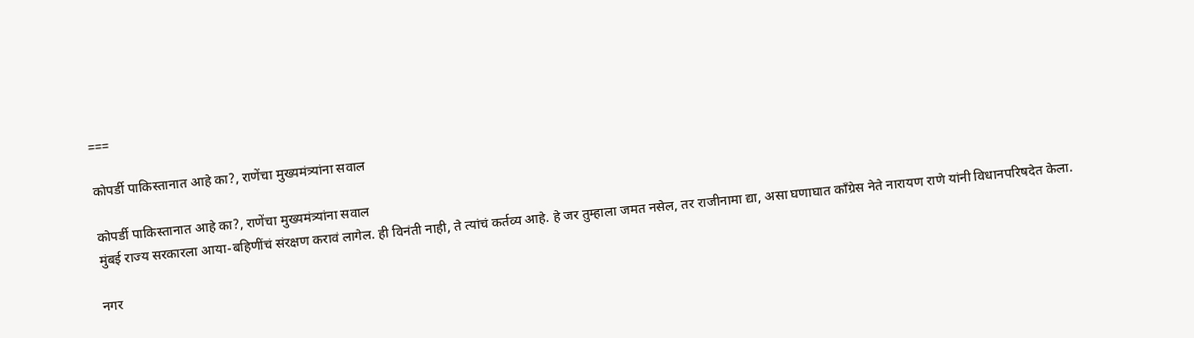===

कोपर्डी पाकिस्तानात आहे का?, राणेंचा मुख्यमंत्र्यांना सवाल

कोपर्डी पाकिस्तानात आहे का?, राणेंचा मुख्यमंत्र्यांना सवाल
मुंबई राज्य सरकारला आया-बहिणींचं संरक्षण करावं लागेल. ही विनंती नाही, ते त्यांचं कर्तव्य आहे. हे जर तुम्हाला जमत नसेल, तर राजीनामा द्या, असा घणाघात काँग्रेस नेते नारायण राणे यांनी विधानपरिषदेत केला.

नगर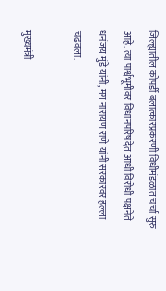जिल्ह्यातील कोपर्डी बलात्कारप्रकरणी विधीमंडळात चर्चा सुरु आहे. त्या पार्श्वभूमीवर विधानपरिषदेत आधी विरोधी पक्षनेते धनंजय मुंडे यांनी, मग नारायण राणे यांनी सरकारवर हल्ला चढवला.

मुख्यमंत्री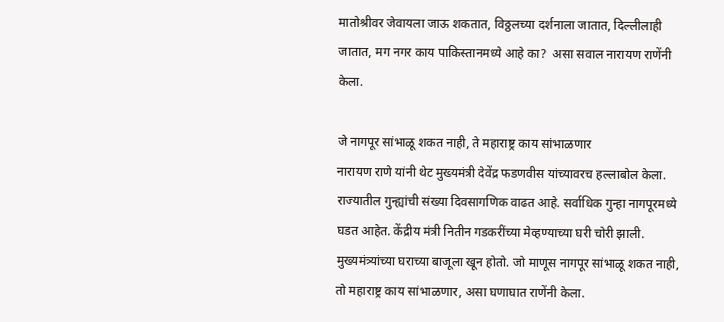मातोश्रीवर जेवायला जाऊ शकतात, विठ्ठलच्या दर्शनाला जातात, दिल्लीलाही जातात, मग नगर काय पाकिस्तानमध्ये आहे का?  असा सवाल नारायण राणेंनी केला.

जे नागपूर सांभाळू शकत नाही, ते महाराष्ट्र काय सांभाळणार
नारायण राणे यांनी थेट मुख्यमंत्री देवेंद्र फडणवीस यांच्यावरच हल्लाबोल केला. राज्यातील गुन्ह्यांची संख्या दिवसागणिक वाढत आहे. सर्वाधिक गुन्हा नागपूरमध्ये घडत आहेत. केंद्रीय मंत्री नितीन गडकरींच्या मेव्हण्याच्या घरी चोरी झाली. मुख्यमंत्र्यांच्या घराच्या बाजूला खून होतो. जो माणूस नागपूर सांभाळू शकत नाही, तो महाराष्ट्र काय सांभाळणार, असा घणाघात राणेंनी केला.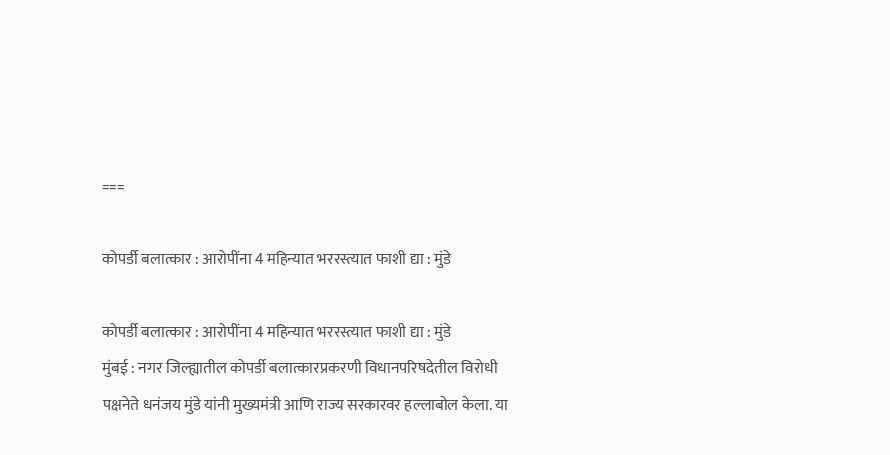===

कोपर्डी बलात्कार : आरोपींना 4 महिन्यात भररस्त्यात फाशी द्या : मुंडे

कोपर्डी बलात्कार : आरोपींना 4 महिन्यात भररस्त्यात फाशी द्या : मुंडे
मुंबई : नगर जिल्ह्यातील कोपर्डी बलात्कारप्रकरणी विधानपरिषदेतील विरोधी पक्षनेते धनंजय मुंडे यांनी मुख्यमंत्री आणि राज्य सरकारवर हल्लाबोल केला. या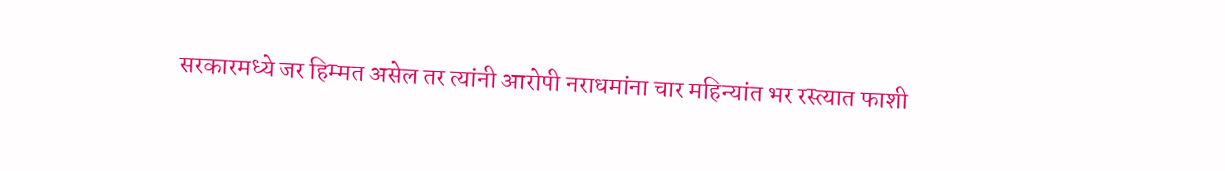सरकारमध्ये जर हिम्मत असेल तर त्यांनी आरोपी नराधमांना चार महिन्यांत भर रस्त्यात फाशी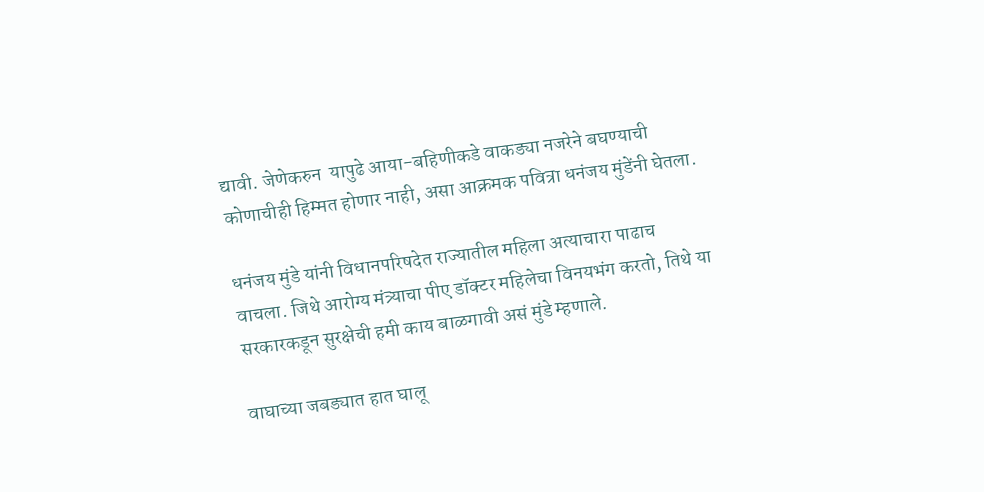द्यावी. जेणेकरुन  यापुढे आया-बहिणीकडे वाकड्या नजरेने बघण्याची कोणाचीही हिम्मत होणार नाही, असा आक्रमक पवित्रा धनंजय मुंडेंनी घेतला.

धनंजय मुंडे यांनी विधानपरिषदेत राज्यातील महिला अत्याचारा पाढाच वाचला. जिथे आरोग्य मंत्र्याचा पीए डॉक्टर महिलेचा विनयभंग करतो, तिथे या सरकारकडून सुरक्षेची हमी काय बाळगावी असं मुंडे म्हणाले.

वाघाच्या जबड्यात हात घालू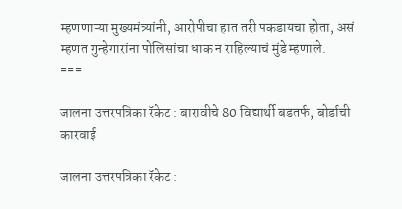म्हणणाऱ्या मुख्यमंत्र्यांनी, आरोपीचा हात तरी पकडायचा होता, असं म्हणत गुन्हेगारांना पोलिसांचा धाक न राहिल्याचं मुंडे म्हणाले.
===

जालना उत्तरपत्रिका रॅकेट : बारावीचे 80 विद्यार्थी बडतर्फ, बोर्डाची कारवाई

जालना उत्तरपत्रिका रॅकेट :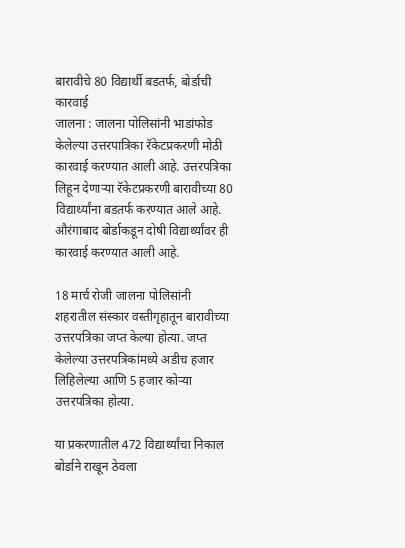बारावीचे 80 विद्यार्थी बडतर्फ, बोर्डाची कारवाई
जालना : जालना पोलिसांनी भाडांफोड केलेल्या उत्तरपात्रिका रॅकेटप्रकरणी मोठी कारवाई करण्यात आली आहे. उत्तरपत्रिका लिहून देणाऱ्या रॅकेटप्रकरणी बारावीच्या 80 विद्यार्थ्यांना बडतर्फ करण्यात आले आहे. औरंगाबाद बोर्डाकडून दोषी विद्यार्थ्यांवर ही कारवाई करण्यात आली आहे.

18 मार्च रोजी जालना पोलिसांनी शहरातील संस्कार वस्तीगृहातून बारावीच्या उत्तरपत्रिका जप्त केल्या होत्या. जप्त केलेल्या उत्तरपत्रिकांमध्ये अडीच हजार लिहिलेल्या आणि 5 हजार कोऱ्या उत्तरपत्रिका होत्या.

या प्रकरणातील 472 विद्यार्थ्यांचा निकाल बोर्डाने राखून ठेवला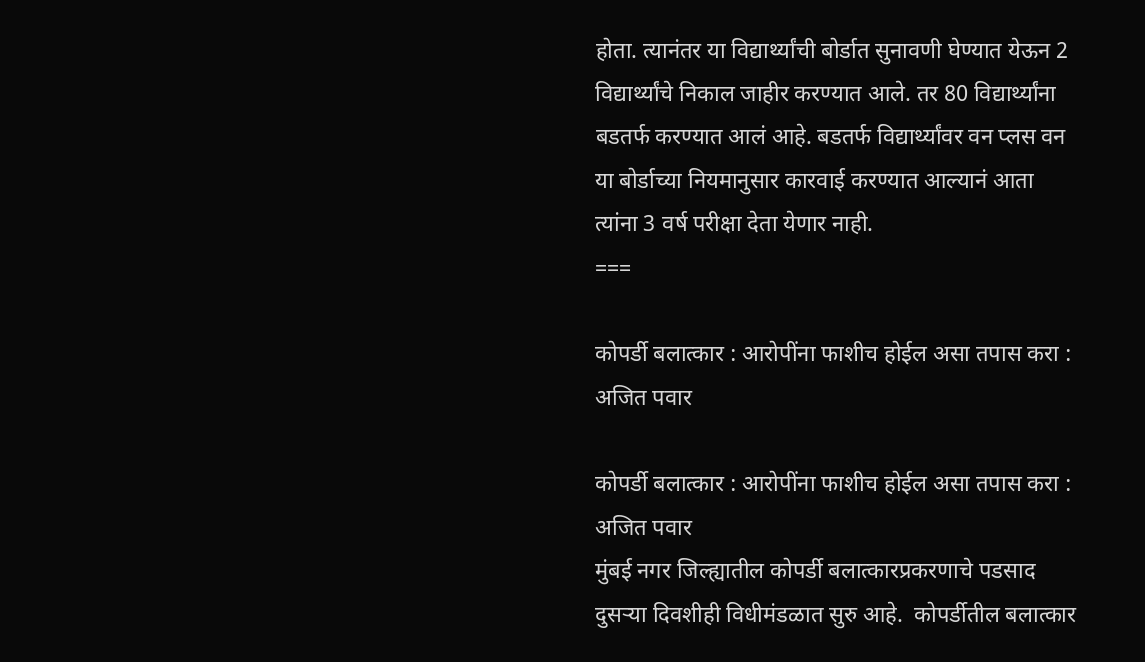होता. त्यानंतर या विद्यार्थ्यांची बोर्डात सुनावणी घेण्यात येऊन 2 विद्यार्थ्यांचे निकाल जाहीर करण्यात आले. तर 80 विद्यार्थ्यांना बडतर्फ करण्यात आलं आहे. बडतर्फ विद्यार्थ्यांवर वन प्लस वन या बोर्डाच्या नियमानुसार कारवाई करण्यात आल्यानं आता त्यांना 3 वर्ष परीक्षा देता येणार नाही.
===

कोपर्डी बलात्कार : आरोपींना फाशीच होईल असा तपास करा : अजित पवार

कोपर्डी बलात्कार : आरोपींना फाशीच होईल असा तपास करा : अजित पवार
मुंबई नगर जिल्ह्यातील कोपर्डी बलात्कारप्रकरणाचे पडसाद दुसऱ्या दिवशीही विधीमंडळात सुरु आहे.  कोपर्डीतील बलात्कार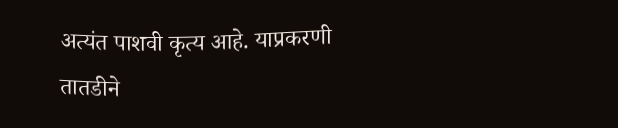अत्यंत पाशवी कृत्य आहे. याप्रकरणी तातडीने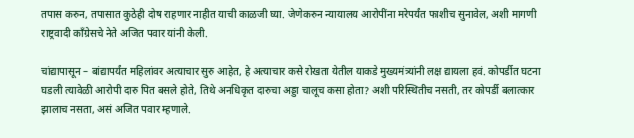तपास करुन, तपासात कुठेही दोष राहणार नाहीत याची काळजी घ्या. जेणेकरुन न्यायालय आरोपींना मरेपर्यंत फाशीच सुनावेल, अशी मागणी राष्ट्रवादी काँग्रेसचे नेते अजित पवार यांनी केली.

चांद्यापासून – बांद्यापर्यंत महिलांवर अत्याचार सुरु आहेत, हे अत्याचार कसे रोखता येतील याकडे मुख्यमंत्र्यांनी लक्ष द्यायला हवं. कोपर्डीत घटना घडली त्यावेळी आरोपी दारु पित बसले होते, तिथे अनधिकृत दारुचा अड्डा चालूच कसा होता? अशी परिस्थितीच नसती, तर कोपर्डी बलात्कार झालाच नसता, असं अजित पवार म्हणाले.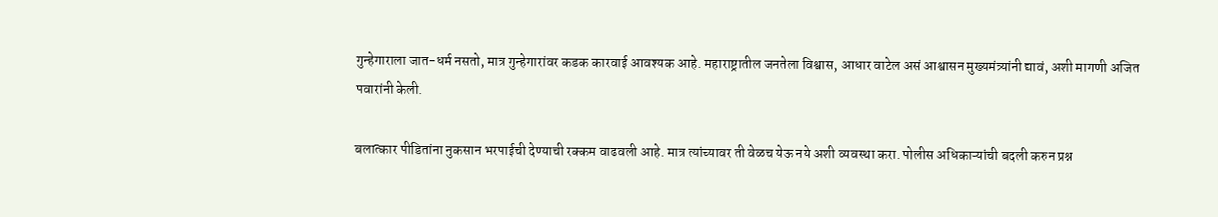गुन्हेगाराला जात-धर्म नसतो, मात्र गुन्हेगारांवर कडक कारवाई आवश्यक आहे. महाराष्ट्रातील जनतेला विश्वास, आधार वाटेल असं आश्वासन मुख्यमंत्र्यांनी द्यावं, अशी मागणी अजित पवारांनी केली.

बलात्कार पीडितांना नुकसान भरपाईची देण्याची रक्कम वाढवली आहे. मात्र त्यांच्यावर ती वेळच येऊ नये अशी व्यवस्था करा. पोलीस अधिकाऱ्यांची बदली करुन प्रश्न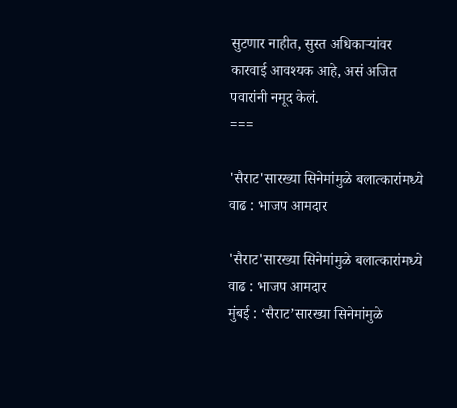सुटणार नाहीत, सुस्त अधिकाऱ्यांवर कारवाई आवश्यक आहे, असं अजित पवारांनी नमूद केलं.
===

'सैराट'सारख्या सिनेमांमुळे बलात्कारांमध्ये वाढ : भाजप आमदार

'सैराट'सारख्या सिनेमांमुळे बलात्कारांमध्ये वाढ : भाजप आमदार
मुंबई : ‘सैराट’सारख्या सिनेमांमुळे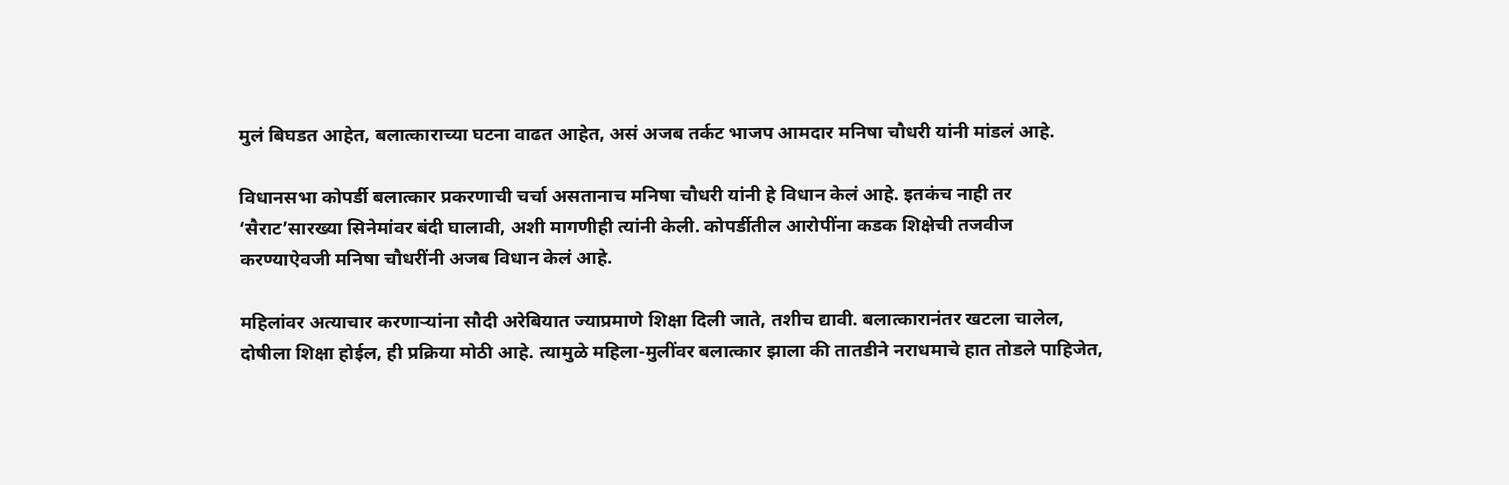मुलं बिघडत आहेत, बलात्काराच्या घटना वाढत आहेत, असं अजब तर्कट भाजप आमदार मनिषा चौधरी यांनी मांडलं आहे.

विधानसभा कोपर्डी बलात्कार प्रकरणाची चर्चा असतानाच मनिषा चौधरी यांनी हे विधान केलं आहे. इतकंच नाही तर ‘सैराट’सारख्या सिनेमांवर बंदी घालावी, अशी मागणीही त्यांनी केली. कोपर्डीतील आरोपींना कडक शिक्षेची तजवीज करण्याऐवजी मनिषा चौधरींनी अजब विधान केलं आहे.

महिलांवर अत्याचार करणाऱ्यांना सौदी अरेबियात ज्याप्रमाणे शिक्षा दिली जाते, तशीच द्यावी. बलात्कारानंतर खटला चालेल, दोषीला शिक्षा होईल, ही प्रक्रिया मोठी आहे. त्यामुळे महिला-मुलींवर बलात्कार झाला की तातडीने नराधमाचे हात तोडले पाहिजेत,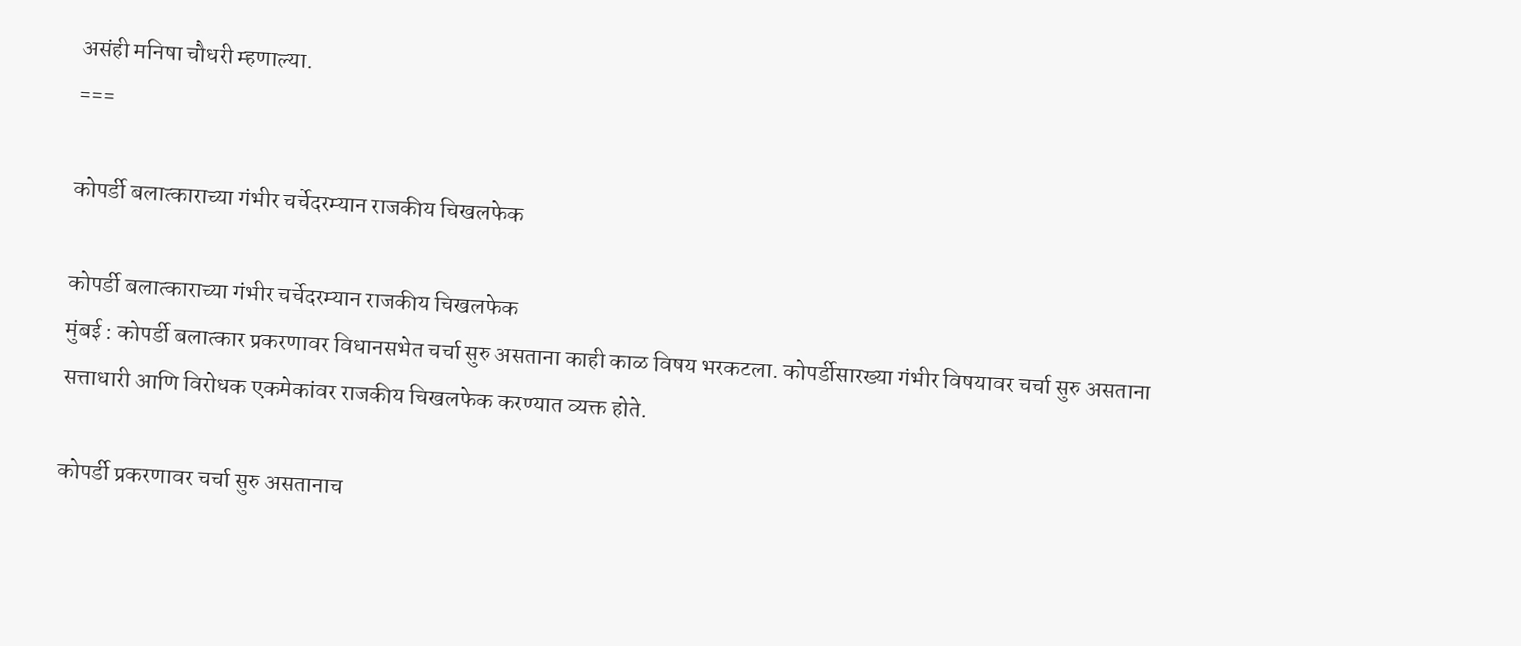असंही मनिषा चौधरी म्हणाल्या.
===

कोपर्डी बलात्काराच्या गंभीर चर्चेदरम्यान राजकीय चिखलफेक

कोपर्डी बलात्काराच्या गंभीर चर्चेदरम्यान राजकीय चिखलफेक
मुंबई : कोपर्डी बलात्कार प्रकरणावर विधानसभेत चर्चा सुरु असताना काही काळ विषय भरकटला. कोपर्डीसारख्या गंभीर विषयावर चर्चा सुरु असताना सत्ताधारी आणि विरोधक एकमेकांवर राजकीय चिखलफेक करण्यात व्यक्त होते.

कोपर्डी प्रकरणावर चर्चा सुरु असतानाच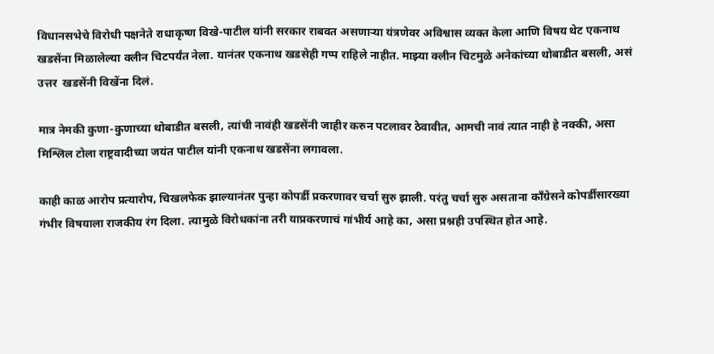विधानसभेचे विरोधी पक्षनेते राधाकृष्ण विखे-पाटील यांनी सरकार राबवत असणाऱ्या यंत्रणेवर अविश्वास व्यक्त केला आणि विषय थेट एकनाथ खडसेंना मिळालेल्या क्लीन चिटपर्यंत नेला. यानंतर एकनाथ खडसेही गप्प राहिले नाहीत. माझ्या क्लीन चिटमुळे अनेकांच्या थोबाडीत बसली, असं उत्तर  खडसेंनी विखेंना दिलं.

मात्र नेमकी कुणा-कुणाच्या थोबाडीत बसली, त्यांची नावंही खडसेंनी जाहीर करुन पटलावर ठेवावीत, आमची नावं त्यात नाही हे नक्की, असा मिश्लिल टोला राष्ट्रवादीच्या जयंत पाटील यांनी एकनाथ खडसेंना लगावला.

काही काळ आरोप प्रत्यारोप, चिखलफेक झाल्यानंतर पुन्हा कोपर्डी प्रकरणावर चर्चा सुरु झाली. परंतु चर्चा सुरु असताना काँग्रेसने कोपर्डीसारख्या गंभीर विषयाला राजकीय रंग दिला. त्यामुळे विरोधकांना तरी याप्रकरणाचं गांभीर्य आहे का, असा प्रश्नही उपस्थित होत आहे.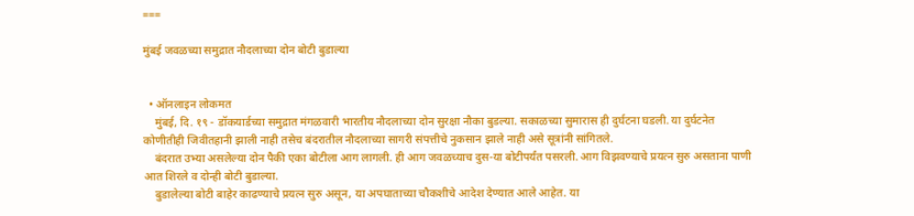===

मुंबई जवळच्या समुद्रात नौदलाच्या दोन बोटी बुडाल्या


  • ऑनलाइन लोकमत
    मुंबई, दि. १९ - डॉकयार्डच्या समुद्रात मंगळवारी भारतीय नौदलाच्या दोन सुरक्षा नौका बुडल्या. सकाळच्या सुमारास ही दुर्घटना घडली. या दुर्घटनेत कोणीतीही जिवीतहानी झाली नाही तसेच बंदरातील नौदलाच्या सागरी संपत्तीचे नुकसान झाले नाही असे सूत्रांनी सांगितले.
    बंदरात उभ्या असलेल्या दोन पैकी एका बोटीला आग लागली. ही आग जवळच्याच दुस-या बोटीपर्यंत पसरली. आग विझवण्याचे प्रयत्न सुरु असताना पाणी आत शिरले व दोन्ही बोटी बुडाल्या.
    बुडालेल्या बोटी बाहेर काढण्याचे प्रयत्न सुरु असून, या अपघाताच्या चौकशीचे आदेश देण्यात आले आहेत. या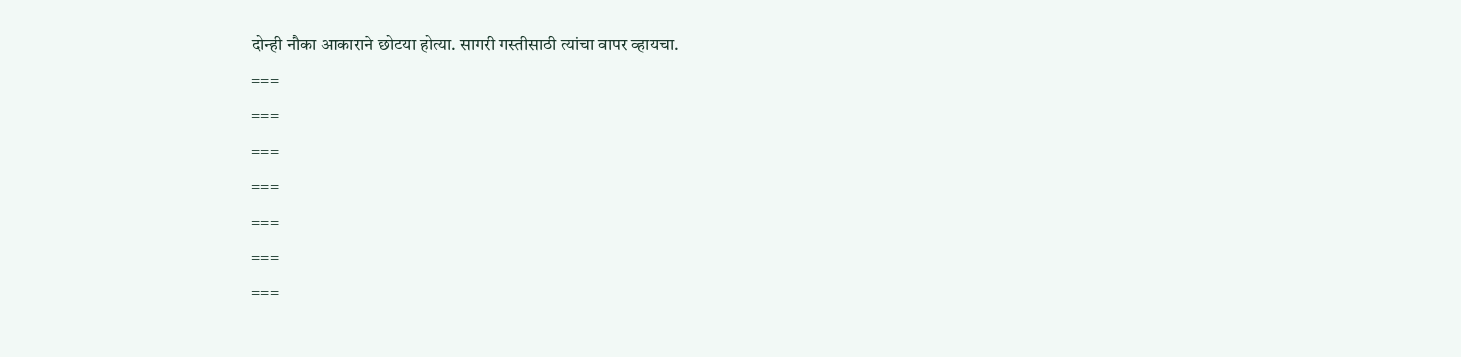दोन्ही नौका आकाराने छोटया होत्या. सागरी गस्तीसाठी त्यांचा वापर व्हायचा.
===
===
===
===
===
===
===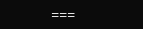===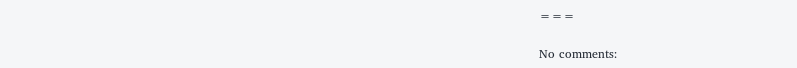===

No comments: